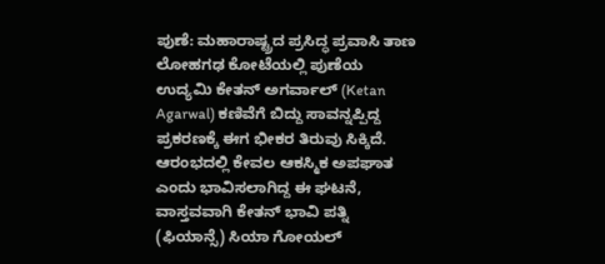ಪುಣೆ: ಮಹಾರಾಷ್ಟ್ರದ ಪ್ರಸಿದ್ಧ ಪ್ರವಾಸಿ ತಾಣ ಲೋಹಗಢ ಕೋಟೆಯಲ್ಲಿ ಪುಣೆಯ ಉದ್ಯಮಿ ಕೇತನ್ ಅಗರ್ವಾಲ್ (Ketan Agarwal) ಕಣಿವೆಗೆ ಬಿದ್ದು ಸಾವನ್ನಪ್ಪಿದ್ದ ಪ್ರಕರಣಕ್ಕೆ ಈಗ ಭೀಕರ ತಿರುವು ಸಿಕ್ಕಿದೆ. ಆರಂಭದಲ್ಲಿ ಕೇವಲ ಆಕಸ್ಮಿಕ ಅಪಘಾತ ಎಂದು ಭಾವಿಸಲಾಗಿದ್ದ ಈ ಘಟನೆ, ವಾಸ್ತವವಾಗಿ ಕೇತನ್ ಭಾವಿ ಪತ್ನಿ (ಫಿಯಾನ್ಸೆ) ಸಿಯಾ ಗೋಯಲ್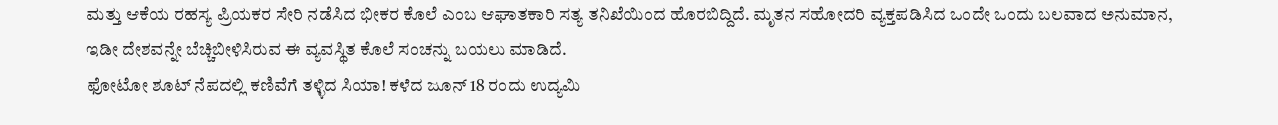ಮತ್ತು ಆಕೆಯ ರಹಸ್ಯ ಪ್ರಿಯಕರ ಸೇರಿ ನಡೆಸಿದ ಭೀಕರ ಕೊಲೆ ಎಂಬ ಆಘಾತಕಾರಿ ಸತ್ಯ ತನಿಖೆಯಿಂದ ಹೊರಬಿದ್ದಿದೆ. ಮೃತನ ಸಹೋದರಿ ವ್ಯಕ್ತಪಡಿಸಿದ ಒಂದೇ ಒಂದು ಬಲವಾದ ಅನುಮಾನ, ಇಡೀ ದೇಶವನ್ನೇ ಬೆಚ್ಚಿಬೀಳಿಸಿರುವ ಈ ವ್ಯವಸ್ಥಿತ ಕೊಲೆ ಸಂಚನ್ನು ಬಯಲು ಮಾಡಿದೆ.
ಫೋಟೋ ಶೂಟ್ ನೆಪದಲ್ಲಿ ಕಣಿವೆಗೆ ತಳ್ಳಿದ ಸಿಯಾ! ಕಳೆದ ಜೂನ್ 18 ರಂದು ಉದ್ಯಮಿ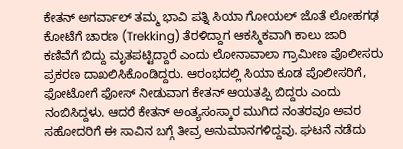ಕೇತನ್ ಅಗರ್ವಾಲ್ ತಮ್ಮ ಭಾವಿ ಪತ್ನಿ ಸಿಯಾ ಗೋಯಲ್ ಜೊತೆ ಲೋಹಗಢ ಕೋಟೆಗೆ ಚಾರಣ (Trekking) ತೆರಳಿದ್ದಾಗ ಆಕಸ್ಮಿಕವಾಗಿ ಕಾಲು ಜಾರಿ ಕಣಿವೆಗೆ ಬಿದ್ದು ಮೃತಪಟ್ಟಿದ್ದಾರೆ ಎಂದು ಲೋನಾವಾಲಾ ಗ್ರಾಮೀಣ ಪೊಲೀಸರು ಪ್ರಕರಣ ದಾಖಲಿಸಿಕೊಂಡಿದ್ದರು. ಆರಂಭದಲ್ಲಿ ಸಿಯಾ ಕೂಡ ಪೊಲೀಸರಿಗೆ, ಫೋಟೋಗೆ ಫೋಸ್ ನೀಡುವಾಗ ಕೇತನ್ ಆಯತಪ್ಪಿ ಬಿದ್ದರು ಎಂದು ನಂಬಿಸಿದ್ದಳು. ಆದರೆ ಕೇತನ್ ಅಂತ್ಯಸಂಸ್ಕಾರ ಮುಗಿದ ನಂತರವೂ ಅವರ ಸಹೋದರಿಗೆ ಈ ಸಾವಿನ ಬಗ್ಗೆ ತೀವ್ರ ಅನುಮಾನಗಳಿದ್ದವು. ಘಟನೆ ನಡೆದು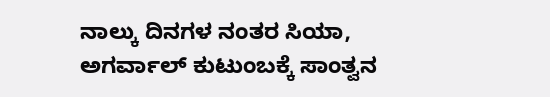ನಾಲ್ಕು ದಿನಗಳ ನಂತರ ಸಿಯಾ, ಅಗರ್ವಾಲ್ ಕುಟುಂಬಕ್ಕೆ ಸಾಂತ್ವನ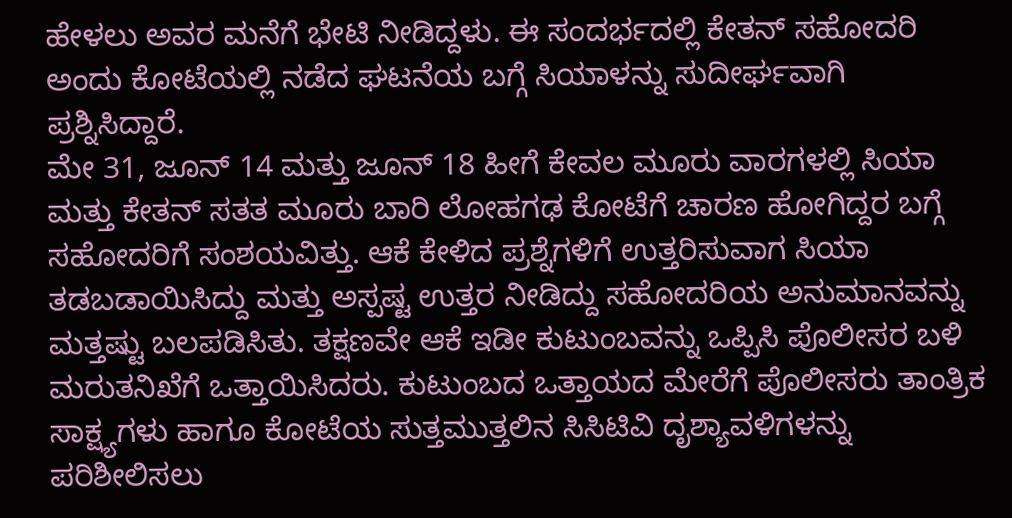ಹೇಳಲು ಅವರ ಮನೆಗೆ ಭೇಟಿ ನೀಡಿದ್ದಳು. ಈ ಸಂದರ್ಭದಲ್ಲಿ ಕೇತನ್ ಸಹೋದರಿ ಅಂದು ಕೋಟೆಯಲ್ಲಿ ನಡೆದ ಘಟನೆಯ ಬಗ್ಗೆ ಸಿಯಾಳನ್ನು ಸುದೀರ್ಘವಾಗಿ ಪ್ರಶ್ನಿಸಿದ್ದಾರೆ.
ಮೇ 31, ಜೂನ್ 14 ಮತ್ತು ಜೂನ್ 18 ಹೀಗೆ ಕೇವಲ ಮೂರು ವಾರಗಳಲ್ಲಿ ಸಿಯಾ ಮತ್ತು ಕೇತನ್ ಸತತ ಮೂರು ಬಾರಿ ಲೋಹಗಢ ಕೋಟೆಗೆ ಚಾರಣ ಹೋಗಿದ್ದರ ಬಗ್ಗೆ ಸಹೋದರಿಗೆ ಸಂಶಯವಿತ್ತು. ಆಕೆ ಕೇಳಿದ ಪ್ರಶ್ನೆಗಳಿಗೆ ಉತ್ತರಿಸುವಾಗ ಸಿಯಾ ತಡಬಡಾಯಿಸಿದ್ದು ಮತ್ತು ಅಸ್ಪಷ್ಟ ಉತ್ತರ ನೀಡಿದ್ದು ಸಹೋದರಿಯ ಅನುಮಾನವನ್ನು ಮತ್ತಷ್ಟು ಬಲಪಡಿಸಿತು. ತಕ್ಷಣವೇ ಆಕೆ ಇಡೀ ಕುಟುಂಬವನ್ನು ಒಪ್ಪಿಸಿ ಪೊಲೀಸರ ಬಳಿ ಮರುತನಿಖೆಗೆ ಒತ್ತಾಯಿಸಿದರು. ಕುಟುಂಬದ ಒತ್ತಾಯದ ಮೇರೆಗೆ ಪೊಲೀಸರು ತಾಂತ್ರಿಕ ಸಾಕ್ಷ್ಯಗಳು ಹಾಗೂ ಕೋಟೆಯ ಸುತ್ತಮುತ್ತಲಿನ ಸಿಸಿಟಿವಿ ದೃಶ್ಯಾವಳಿಗಳನ್ನು ಪರಿಶೀಲಿಸಲು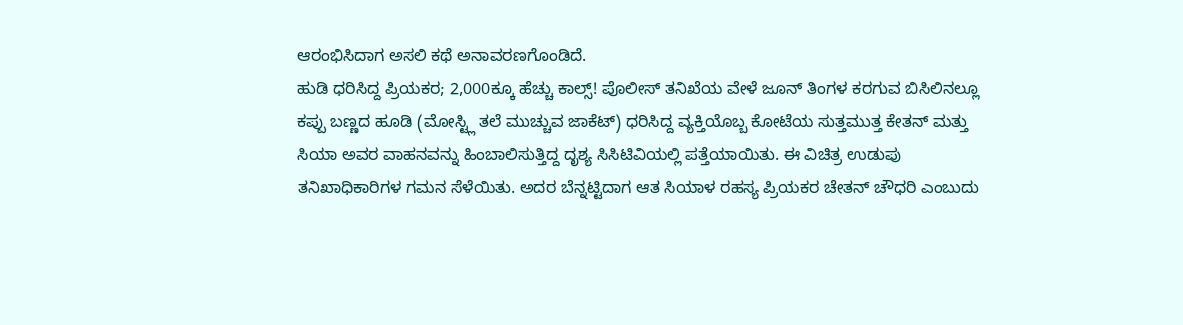ಆರಂಭಿಸಿದಾಗ ಅಸಲಿ ಕಥೆ ಅನಾವರಣಗೊಂಡಿದೆ.
ಹುಡಿ ಧರಿಸಿದ್ದ ಪ್ರಿಯಕರ; 2,000ಕ್ಕೂ ಹೆಚ್ಚು ಕಾಲ್ಸ್! ಪೊಲೀಸ್ ತನಿಖೆಯ ವೇಳೆ ಜೂನ್ ತಿಂಗಳ ಕರಗುವ ಬಿಸಿಲಿನಲ್ಲೂ ಕಪ್ಪು ಬಣ್ಣದ ಹೂಡಿ (ಮೋಸ್ಟ್ಲಿ ತಲೆ ಮುಚ್ಚುವ ಜಾಕೆಟ್) ಧರಿಸಿದ್ದ ವ್ಯಕ್ತಿಯೊಬ್ಬ ಕೋಟೆಯ ಸುತ್ತಮುತ್ತ ಕೇತನ್ ಮತ್ತು ಸಿಯಾ ಅವರ ವಾಹನವನ್ನು ಹಿಂಬಾಲಿಸುತ್ತಿದ್ದ ದೃಶ್ಯ ಸಿಸಿಟಿವಿಯಲ್ಲಿ ಪತ್ತೆಯಾಯಿತು. ಈ ವಿಚಿತ್ರ ಉಡುಪು ತನಿಖಾಧಿಕಾರಿಗಳ ಗಮನ ಸೆಳೆಯಿತು. ಅದರ ಬೆನ್ನಟ್ಟಿದಾಗ ಆತ ಸಿಯಾಳ ರಹಸ್ಯ ಪ್ರಿಯಕರ ಚೇತನ್ ಚೌಧರಿ ಎಂಬುದು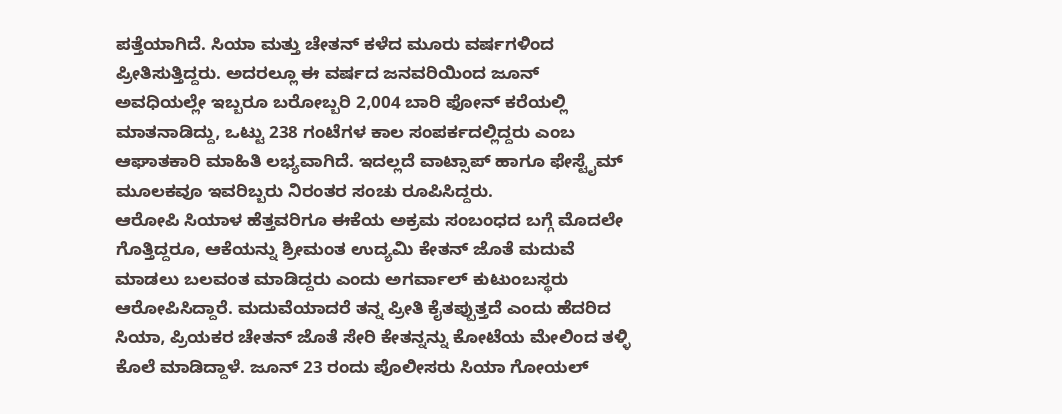ಪತ್ತೆಯಾಗಿದೆ. ಸಿಯಾ ಮತ್ತು ಚೇತನ್ ಕಳೆದ ಮೂರು ವರ್ಷಗಳಿಂದ ಪ್ರೀತಿಸುತ್ತಿದ್ದರು. ಅದರಲ್ಲೂ ಈ ವರ್ಷದ ಜನವರಿಯಿಂದ ಜೂನ್ ಅವಧಿಯಲ್ಲೇ ಇಬ್ಬರೂ ಬರೋಬ್ಬರಿ 2,004 ಬಾರಿ ಫೋನ್ ಕರೆಯಲ್ಲಿ ಮಾತನಾಡಿದ್ದು, ಒಟ್ಟು 238 ಗಂಟೆಗಳ ಕಾಲ ಸಂಪರ್ಕದಲ್ಲಿದ್ದರು ಎಂಬ ಆಘಾತಕಾರಿ ಮಾಹಿತಿ ಲಭ್ಯವಾಗಿದೆ. ಇದಲ್ಲದೆ ವಾಟ್ಸಾಪ್ ಹಾಗೂ ಫೇಸ್ಟೈಮ್ ಮೂಲಕವೂ ಇವರಿಬ್ಬರು ನಿರಂತರ ಸಂಚು ರೂಪಿಸಿದ್ದರು.
ಆರೋಪಿ ಸಿಯಾಳ ಹೆತ್ತವರಿಗೂ ಈಕೆಯ ಅಕ್ರಮ ಸಂಬಂಧದ ಬಗ್ಗೆ ಮೊದಲೇ ಗೊತ್ತಿದ್ದರೂ, ಆಕೆಯನ್ನು ಶ್ರೀಮಂತ ಉದ್ಯಮಿ ಕೇತನ್ ಜೊತೆ ಮದುವೆ ಮಾಡಲು ಬಲವಂತ ಮಾಡಿದ್ದರು ಎಂದು ಅಗರ್ವಾಲ್ ಕುಟುಂಬಸ್ಥರು ಆರೋಪಿಸಿದ್ದಾರೆ. ಮದುವೆಯಾದರೆ ತನ್ನ ಪ್ರೀತಿ ಕೈತಪ್ಪುತ್ತದೆ ಎಂದು ಹೆದರಿದ ಸಿಯಾ, ಪ್ರಿಯಕರ ಚೇತನ್ ಜೊತೆ ಸೇರಿ ಕೇತನ್ನನ್ನು ಕೋಟೆಯ ಮೇಲಿಂದ ತಳ್ಳಿ ಕೊಲೆ ಮಾಡಿದ್ದಾಳೆ. ಜೂನ್ 23 ರಂದು ಪೊಲೀಸರು ಸಿಯಾ ಗೋಯಲ್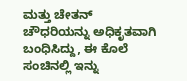ಮತ್ತು ಚೇತನ್ ಚೌಧರಿಯನ್ನು ಅಧಿಕೃತವಾಗಿ ಬಂಧಿಸಿದ್ದು, ಈ ಕೊಲೆ ಸಂಚಿನಲ್ಲಿ ಇನ್ನು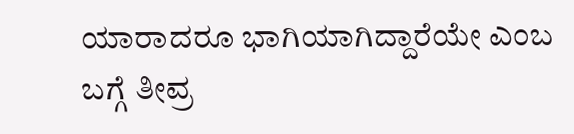ಯಾರಾದರೂ ಭಾಗಿಯಾಗಿದ್ದಾರೆಯೇ ಎಂಬ ಬಗ್ಗೆ ತೀವ್ರ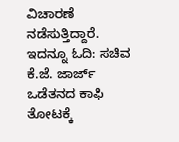ವಿಚಾರಣೆ ನಡೆಸುತ್ತಿದ್ದಾರೆ.
ಇದನ್ನೂ ಓದಿ: ಸಚಿವ ಕೆ.ಜೆ. ಜಾರ್ಜ್ ಒಡೆತನದ ಕಾಫಿ ತೋಟಕ್ಕೆ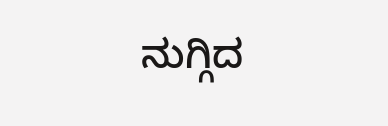ನುಗ್ಗಿದ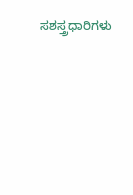ಸಶಸ್ತ್ರಧಾರಿಗಳು